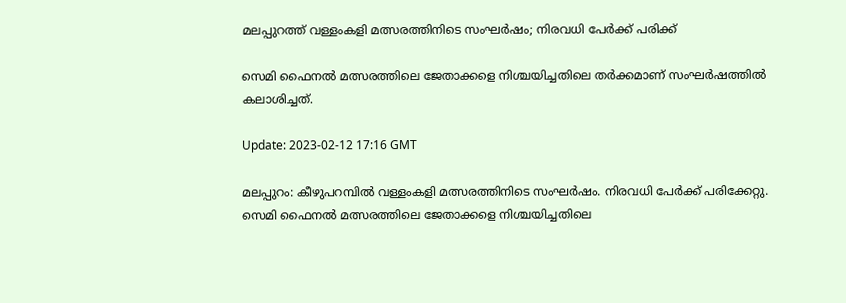മലപ്പുറത്ത് വള്ളംകളി മത്സരത്തിനിടെ സംഘർഷം; നിരവധി പേർക്ക് പരിക്ക്

സെമി ഫൈനൽ മത്സരത്തിലെ ജേതാക്കളെ നിശ്ചയിച്ചതിലെ തർക്കമാണ് സംഘർഷത്തിൽ കലാശിച്ചത്.

Update: 2023-02-12 17:16 GMT

മലപ്പുറം: കീഴുപറമ്പിൽ വള്ളംകളി മത്സരത്തിനിടെ സംഘർഷം. നിരവധി പേർക്ക് പരിക്കേറ്റു. സെമി ഫൈനൽ മത്സരത്തിലെ ജേതാക്കളെ നിശ്ചയിച്ചതിലെ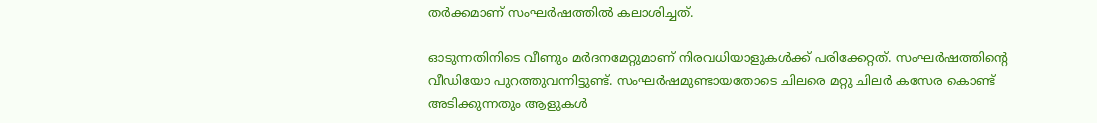തർക്കമാണ് സംഘർഷത്തിൽ കലാശിച്ചത്.

ഓടുന്നതിനിടെ വീണും മർദനമേറ്റുമാണ് നിരവധിയാളുകൾക്ക് പരിക്കേറ്റത്. സംഘർഷത്തിന്റെ വീഡിയോ പുറത്തുവന്നിട്ടുണ്ട്. സംഘർഷമുണ്ടായതോടെ ചിലരെ മറ്റു ചിലർ കസേര കൊണ്ട് അടിക്കുന്നതും ആളുകൾ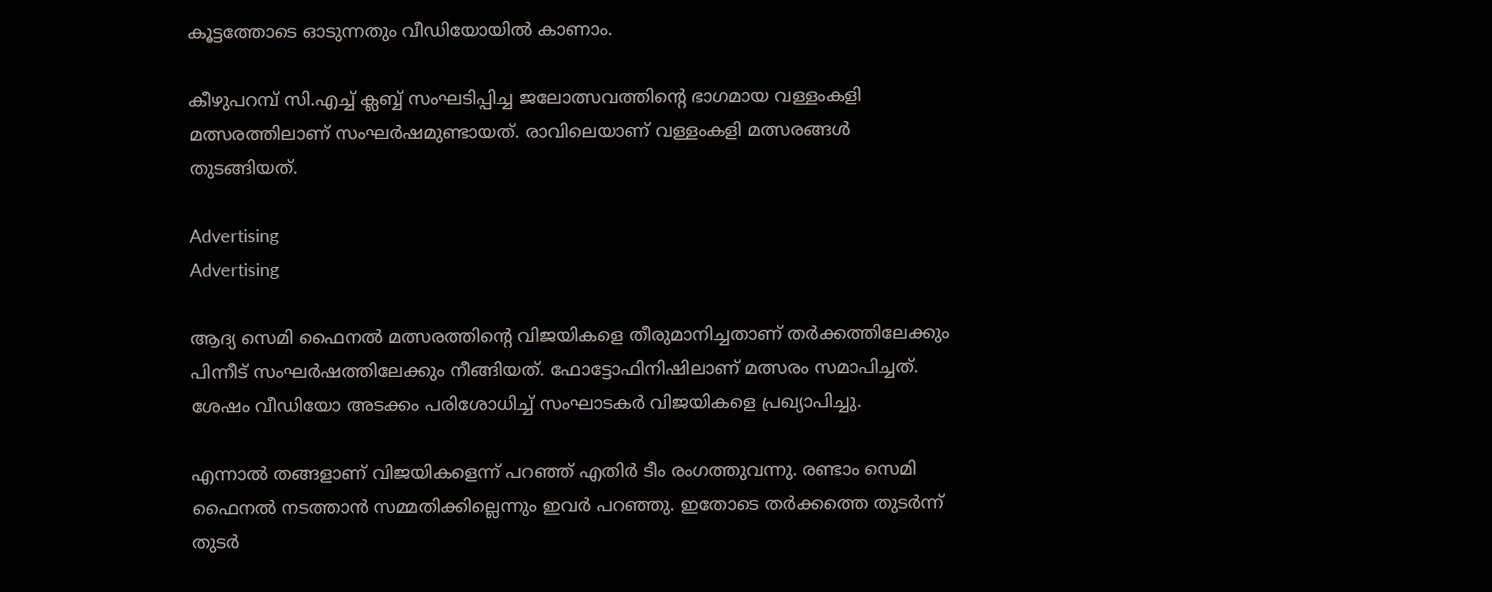കൂട്ടത്തോടെ ഓടുന്നതും വീഡിയോയിൽ കാണാം.

കീഴുപറമ്പ് സി.എച്ച് ക്ലബ്ബ് സംഘടിപ്പിച്ച ജലോത്സവത്തിന്റെ ഭാഗമായ വള്ളംകളി മത്സരത്തിലാണ് സംഘർഷമുണ്ടായത്. രാവിലെയാണ് വള്ളംകളി മത്സരങ്ങൾ തുടങ്ങിയത്.

Advertising
Advertising

ആദ്യ സെമി ഫൈനൽ മത്സരത്തിന്റെ വിജയികളെ തീരുമാനിച്ചതാണ് തർക്കത്തിലേക്കും പിന്നീട് സംഘർഷത്തിലേക്കും നീങ്ങിയത്. ഫോട്ടോഫിനിഷിലാണ് മത്സരം സമാപിച്ചത്. ശേഷം വീഡിയോ അടക്കം പരിശോധിച്ച് സംഘാടകർ വിജയികളെ പ്രഖ്യാപിച്ചു.

എന്നാൽ തങ്ങളാണ് വിജയികളെന്ന് പറഞ്ഞ് എതിർ ടീം രംഗത്തുവന്നു. രണ്ടാം സെമി ഫൈനൽ നടത്താൻ സമ്മതിക്കില്ലെന്നും ഇവർ പറഞ്ഞു. ഇതോടെ തർക്കത്തെ തുടർന്ന് തുടർ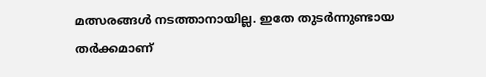മത്സരങ്ങൾ നടത്താനായില്ല. ഇതേ തുടർന്നുണ്ടായ തർക്കമാണ്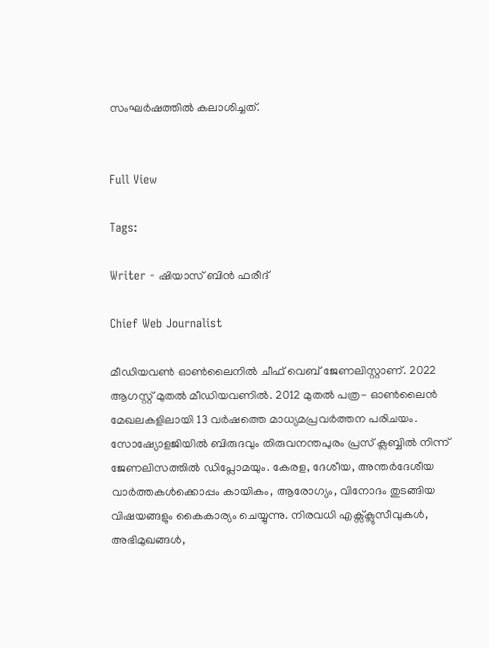സംഘർഷത്തിൽ കലാശിച്ചത്.


Full View

Tags:

Writer - ഷിയാസ് ബിന്‍ ഫരീദ്

Chief Web Journalist

മീഡിയവണ്‍ ഓണ്‍ലൈനില്‍ ചീഫ് വെബ് ജേണലിസ്റ്റാണ്. 2022 ആഗസ്റ്റ് മുതല്‍ മീഡിയവണില്‍. 2012 മുതല്‍ പത്ര- ഓണ്‍ലൈന്‍ മേഖലകളിലായി 13 വര്‍ഷത്തെ മാധ്യമപ്രവര്‍ത്തന പരിചയം. സോഷ്യോളജിയില്‍ ബിരുദവും തിരുവനന്തപുരം പ്രസ് ക്ലബ്ബില്‍ നിന്ന് ജേണലിസത്തില്‍ ഡിപ്ലോമയും. കേരള, ദേശീയ, അന്തര്‍ദേശീയ വാര്‍ത്തകള്‍ക്കൊപ്പം കായികം, ആരോഗ്യം, വിനോദം തുടങ്ങിയ വിഷയങ്ങളും കൈകാര്യം ചെയ്യുന്നു. നിരവധി എക്സ്ക്ലുസീവുകള്‍, അഭിമുഖങ്ങള്‍,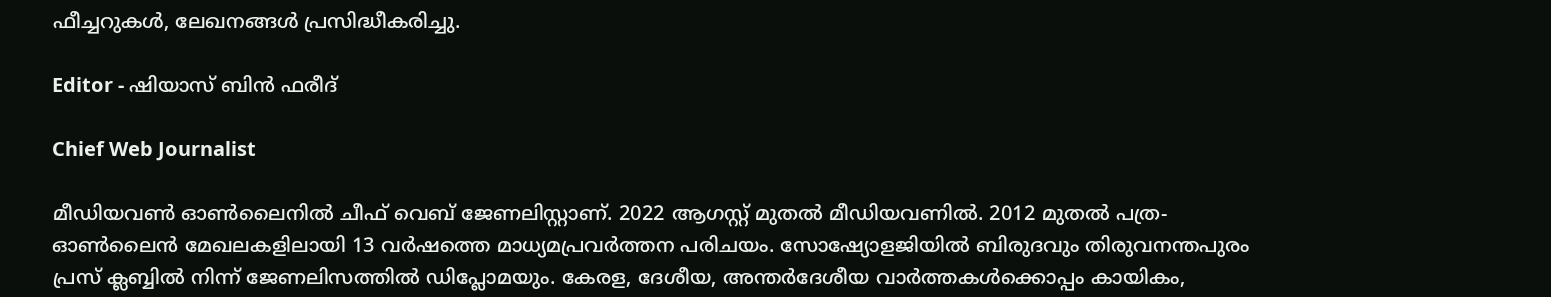ഫീച്ചറുകള്‍, ലേഖനങ്ങള്‍ പ്രസിദ്ധീകരിച്ചു.

Editor - ഷിയാസ് ബിന്‍ ഫരീദ്

Chief Web Journalist

മീഡിയവണ്‍ ഓണ്‍ലൈനില്‍ ചീഫ് വെബ് ജേണലിസ്റ്റാണ്. 2022 ആഗസ്റ്റ് മുതല്‍ മീഡിയവണില്‍. 2012 മുതല്‍ പത്ര- ഓണ്‍ലൈന്‍ മേഖലകളിലായി 13 വര്‍ഷത്തെ മാധ്യമപ്രവര്‍ത്തന പരിചയം. സോഷ്യോളജിയില്‍ ബിരുദവും തിരുവനന്തപുരം പ്രസ് ക്ലബ്ബില്‍ നിന്ന് ജേണലിസത്തില്‍ ഡിപ്ലോമയും. കേരള, ദേശീയ, അന്തര്‍ദേശീയ വാര്‍ത്തകള്‍ക്കൊപ്പം കായികം,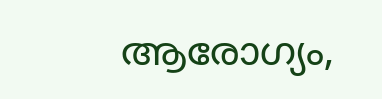ആരോഗ്യം,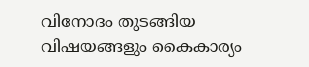വിനോദം തുടങ്ങിയ വിഷയങ്ങളും കൈകാര്യം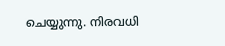ചെയ്യുന്നു. നിരവധി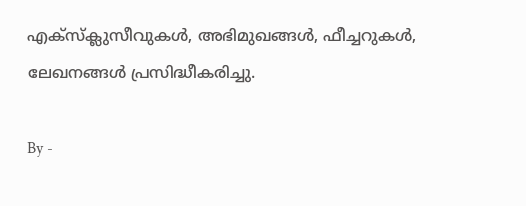എക്സ്ക്ലുസീവുകള്‍, അഭിമുഖങ്ങള്‍, ഫീച്ചറുകള്‍, ലേഖനങ്ങള്‍ പ്രസിദ്ധീകരിച്ചു.

By -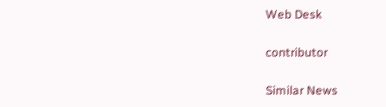Web Desk

contributor

Similar News